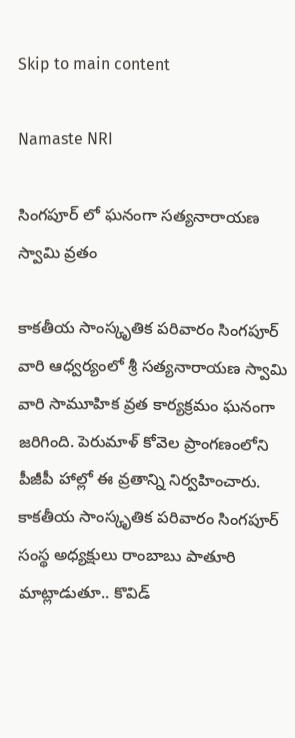Skip to main content

Namaste NRI

సింగపూర్ లో ఘనంగా సత్యనారాయణ స్వామి వ్రతం

కాకతీయ సాంస్కృతిక పరివారం సింగపూర్ వారి ఆధ్వర్యంలో శ్రీ సత్యనారాయణ స్వామి వారి సామూహిక వ్రత కార్యక్రమం ఘనంగా జరిగింది. పెరుమాళ్ కోవెల ప్రాంగణంలోని పీజీపీ హాల్లో ఈ వ్రతాన్ని నిర్వహించారు. కాకతీయ సాంస్కృతిక పరివారం సింగపూర్ సంస్థ అధ్యక్షులు రాంబాబు పాతూరి మాట్లాడుతూ.. కొవిడ్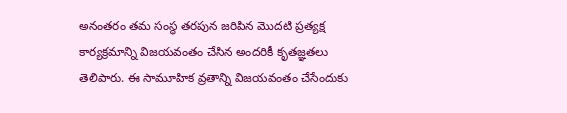అనంతరం తమ సంస్థ తరపున జరిపిన మొదటి ప్రత్యక్ష కార్యక్రమాన్ని విజయవంతం చేసిన అందరికీ కృతజ్ఞతలు తెలిపారు. ఈ సామూహిక వ్రతాన్ని విజయవంతం చేసేందుకు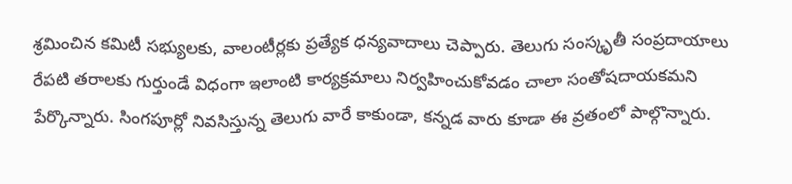శ్రమించిన కమిటీ సభ్యులకు, వాలంటీర్లకు ప్రత్యేక ధన్యవాదాలు చెప్పారు. తెలుగు సంస్కృతీ సంప్రదాయాలు రేపటి తరాలకు గుర్తుండే విధంగా ఇలాంటి కార్యక్రమాలు నిర్వహించుకోవడం చాలా సంతోషదాయకమని పేర్కొన్నారు. సింగపూర్లో నివసిస్తున్న తెలుగు వారే కాకుండా, కన్నడ వారు కూడా ఈ వ్రతంలో పాల్గొన్నారు.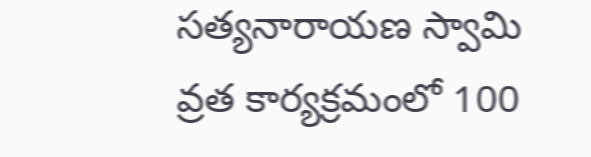సత్యనారాయణ స్వామి వ్రత కార్యక్రమంలో 100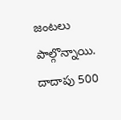జంటలు పాల్గొన్నాయి. దాదాపు 500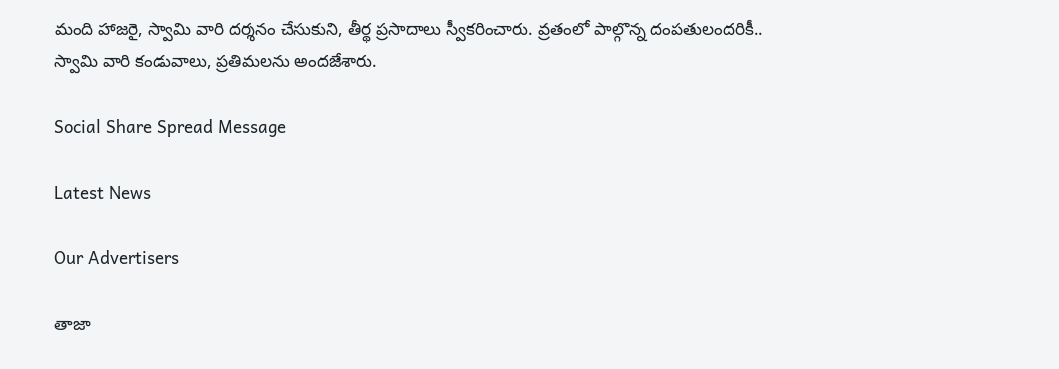మంది హాజరై, స్వామి వారి దర్శనం చేసుకుని, తీర్థ ప్రసాదాలు స్వీకరించారు. వ్రతంలో పాల్గొన్న దంపతులందరికీ.. స్వామి వారి కండువాలు, ప్రతిమలను అందజేశారు.

Social Share Spread Message

Latest News

Our Advertisers

తాజా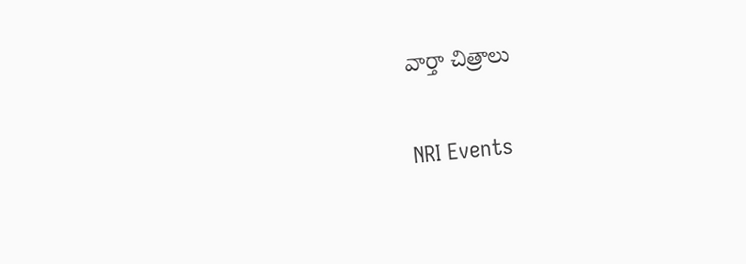వార్తా చిత్రాలు

NRI Events